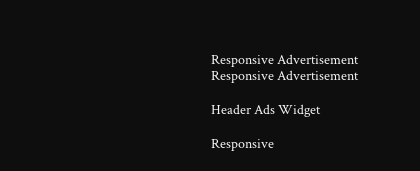Responsive Advertisement
Responsive Advertisement

Header Ads Widget

Responsive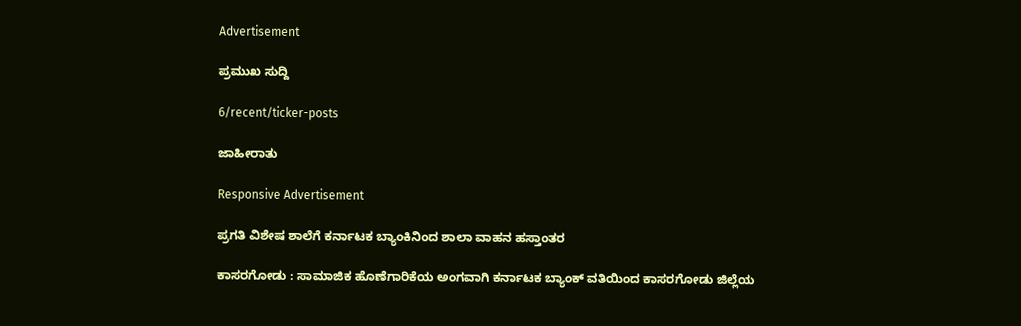Advertisement

ಪ್ರಮುಖ ಸುದ್ದಿ

6/recent/ticker-posts

ಜಾಹೀರಾತು

Responsive Advertisement

ಪ್ರಗತಿ ವಿಶೇಷ ಶಾಲೆಗೆ ಕರ್ನಾಟಕ ಬ್ಯಾಂಕಿನಿಂದ ಶಾಲಾ ವಾಹನ ಹಸ್ತಾಂತರ

ಕಾಸರಗೋಡು : ಸಾಮಾಜಿಕ ಹೊಣೆಗಾರಿಕೆಯ ಅಂಗವಾಗಿ ಕರ್ನಾಟಕ ಬ್ಯಾಂಕ್ ವತಿಯಿಂದ ಕಾಸರಗೋಡು ಜಿಲ್ಲೆಯ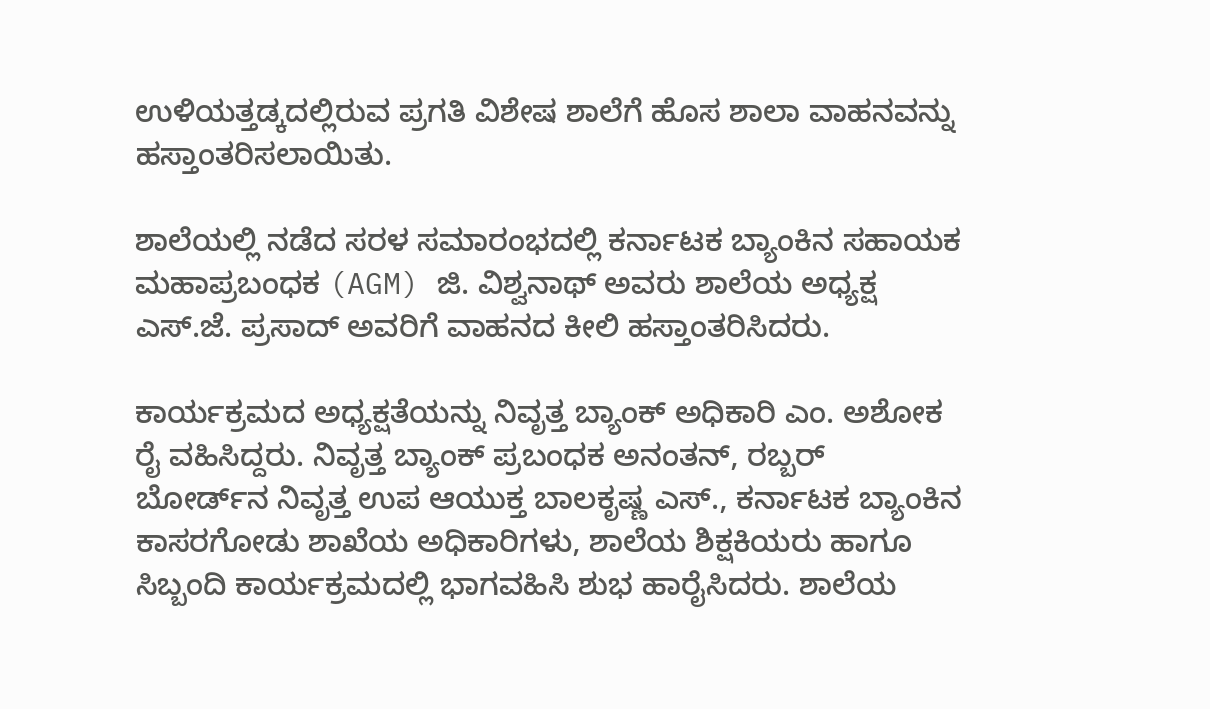ಉಳಿಯತ್ತಡ್ಕದಲ್ಲಿರುವ ಪ್ರಗತಿ ವಿಶೇಷ ಶಾಲೆಗೆ ಹೊಸ ಶಾಲಾ ವಾಹನವನ್ನು ಹಸ್ತಾಂತರಿಸಲಾಯಿತು.

ಶಾಲೆಯಲ್ಲಿ ನಡೆದ ಸರಳ ಸಮಾರಂಭದಲ್ಲಿ ಕರ್ನಾಟಕ ಬ್ಯಾಂಕಿನ ಸಹಾಯಕ ಮಹಾಪ್ರಬಂಧಕ (AGM) ಜಿ. ವಿಶ್ವನಾಥ್ ಅವರು ಶಾಲೆಯ ಅಧ್ಯಕ್ಷ ಎಸ್.ಜೆ. ಪ್ರಸಾದ್ ಅವರಿಗೆ ವಾಹನದ ಕೀಲಿ ಹಸ್ತಾಂತರಿಸಿದರು.

ಕಾರ್ಯಕ್ರಮದ ಅಧ್ಯಕ್ಷತೆಯನ್ನು ನಿವೃತ್ತ ಬ್ಯಾಂಕ್ ಅಧಿಕಾರಿ ಎಂ. ಅಶೋಕ ರೈ ವಹಿಸಿದ್ದರು. ನಿವೃತ್ತ ಬ್ಯಾಂಕ್ ಪ್ರಬಂಧಕ ಅನಂತನ್, ರಬ್ಬರ್ ಬೋರ್ಡ್‌ನ ನಿವೃತ್ತ ಉಪ ಆಯುಕ್ತ ಬಾಲಕೃಷ್ಣ ಎಸ್., ಕರ್ನಾಟಕ ಬ್ಯಾಂಕಿನ ಕಾಸರಗೋಡು ಶಾಖೆಯ ಅಧಿಕಾರಿಗಳು, ಶಾಲೆಯ ಶಿಕ್ಷಕಿಯರು ಹಾಗೂ ಸಿಬ್ಬಂದಿ ಕಾರ್ಯಕ್ರಮದಲ್ಲಿ ಭಾಗವಹಿಸಿ ಶುಭ ಹಾರೈಸಿದರು. ಶಾಲೆಯ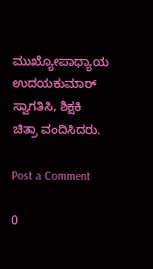ಮುಖ್ಯೋಪಾಧ್ಯಾಯ ಉದಯಕುಮಾರ್ ಸ್ವಾಗತಿಸಿ, ಶಿಕ್ಷಕಿ ಚಿತ್ರಾ ವಂದಿಸಿದರು.

Post a Comment

0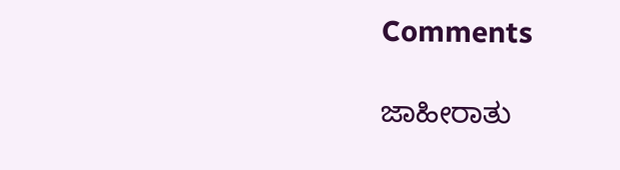Comments

ಜಾಹೀರಾತು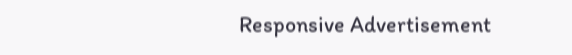Responsive Advertisement